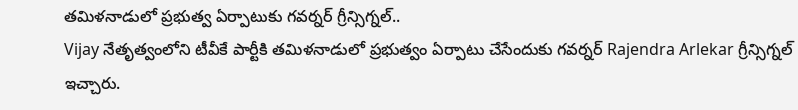తమిళనాడులో ప్రభుత్వ ఏర్పాటుకు గవర్నర్ గ్రీన్సిగ్నల్..
Vijay నేతృత్వంలోని టీవీకే పార్టీకి తమిళనాడులో ప్రభుత్వం ఏర్పాటు చేసేందుకు గవర్నర్ Rajendra Arlekar గ్రీన్సిగ్నల్ ఇచ్చారు.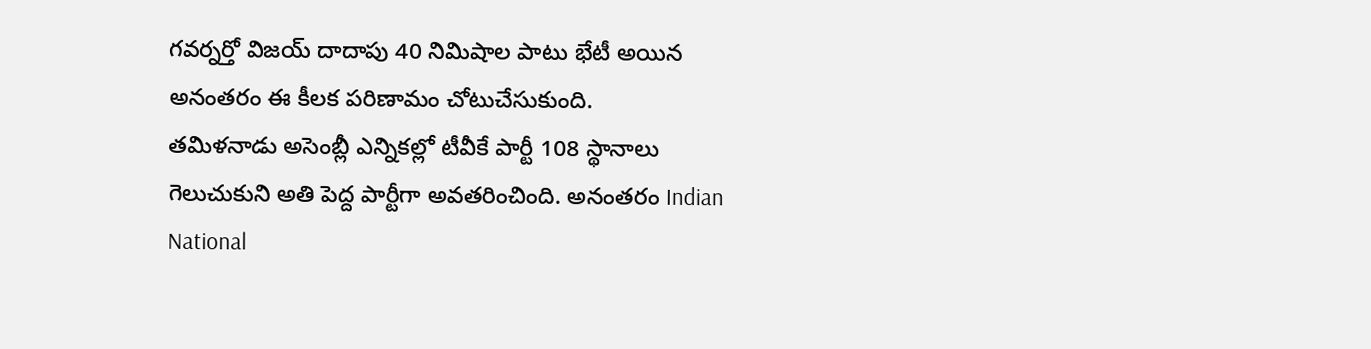గవర్నర్తో విజయ్ దాదాపు 40 నిమిషాల పాటు భేటీ అయిన అనంతరం ఈ కీలక పరిణామం చోటుచేసుకుంది.
తమిళనాడు అసెంబ్లీ ఎన్నికల్లో టీవీకే పార్టీ 108 స్థానాలు గెలుచుకుని అతి పెద్ద పార్టీగా అవతరించింది. అనంతరం Indian National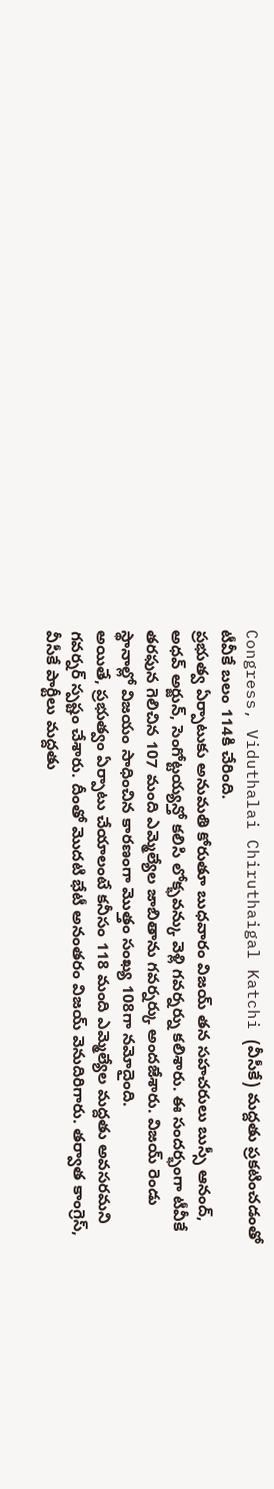Congress, Viduthalai Chiruthaigal Katchi (వీసీకే) మద్దతు ప్రకటించడంతో టీవీకే బలం 114కి చేరింది.
ప్రభుత్వ ఏర్పాటుకు అనుమతి కోరుతూ బుధవారం విజయ్ తన సహచరులు బుస్సీ ఆనంద్, అధవ్ అర్జున్, సెంగోట్టయ్యన్తో కలిసి లోక్భవన్కు వెళ్లి గవర్నర్ను కలిశారు. ఈ సందర్భంగా టీవీకే తరఫున గెలిచిన 107 మంది ఎమ్మెల్యేల జాబితాను గవర్నర్కు అందజేశారు. విజయ్ రెండు స్థానాల్లో విజయం సాధించిన కారణంగా మొత్తం సంఖ్య 108గా నమోదైంది.
అయితే, ప్రభుత్వం ఏర్పాటు చేయాలంటే కనీసం 118 మంది ఎమ్మెల్యేల మద్దతు అవసరమని గవర్నర్ స్పష్టం చేశారు. దీంతో మొదటి భేటీ అనంతరం విజయ్ వెనుదిరిగారు. తర్వాత కాంగ్రెస్, వీసీకే పార్టీలు మద్దతు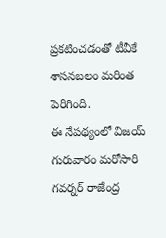ప్రకటించడంతో టీవీకే శాసనబలం మరింత పెరిగింది.
ఈ నేపథ్యంలో విజయ్ గురువారం మరోసారి గవర్నర్ రాజేంద్ర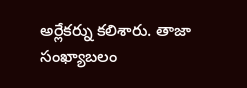అర్లేకర్ను కలిశారు. తాజా సంఖ్యాబలం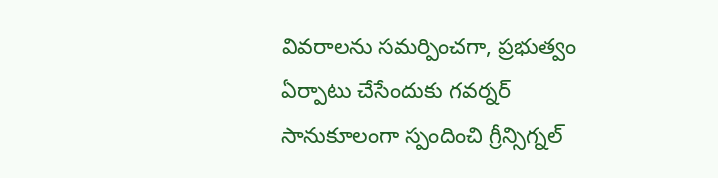వివరాలను సమర్పించగా, ప్రభుత్వం ఏర్పాటు చేసేందుకు గవర్నర్ సానుకూలంగా స్పందించి గ్రీన్సిగ్నల్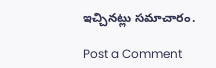ఇచ్చినట్లు సమాచారం.

Post a Comment